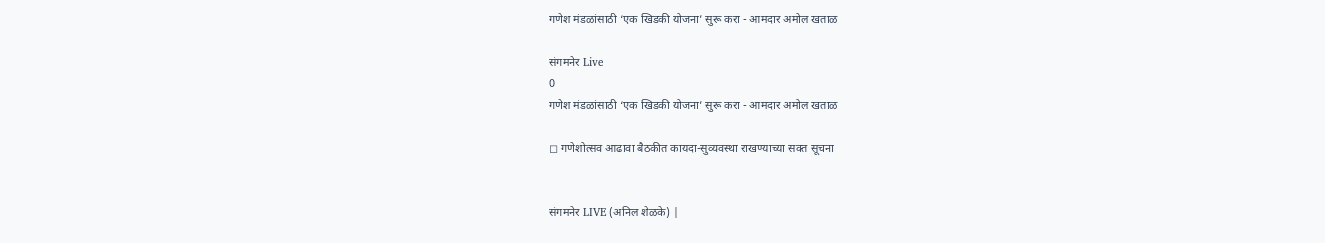गणेश मंडळांसाठी ‘एक खिडकी योजना’ सुरू करा - आमदार अमोल खताळ

संगमनेर Live
0
गणेश मंडळांसाठी ‘एक खिडकी योजना’ सुरू करा - आमदार अमोल खताळ

◻ गणेशोत्सव आढावा बैठकीत कायदा-सुव्यवस्था राखण्याच्या सक्त सूचना


संगमनेर LIVE (अनिल शेळके) |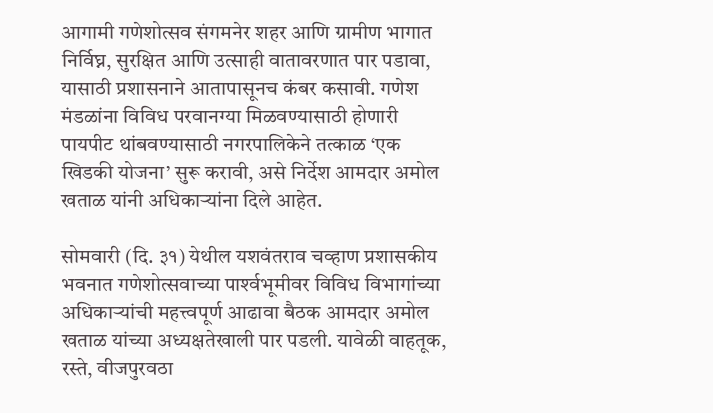आगामी गणेशोत्सव संगमनेर शहर आणि ग्रामीण भागात निर्विघ्न, सुरक्षित आणि उत्साही वातावरणात पार पडावा, यासाठी प्रशासनाने आतापासूनच कंबर कसावी. गणेश मंडळांना विविध परवानग्या मिळवण्यासाठी होणारी पायपीट थांबवण्यासाठी नगरपालिकेने तत्काळ ‘एक खिडकी योजना’ सुरू करावी, असे निर्देश आमदार अमोल खताळ यांनी अधिकाऱ्यांना दिले आहेत.

सोमवारी (दि. ३१) येथील यशवंतराव चव्हाण प्रशासकीय भवनात गणेशोत्सवाच्या पार्श्‍वभूमीवर विविध विभागांच्या अधिकाऱ्यांची महत्त्वपूर्ण आढावा बैठक आमदार अमोल खताळ यांच्या अध्यक्षतेखाली पार पडली. यावेळी वाहतूक, रस्ते, वीजपुरवठा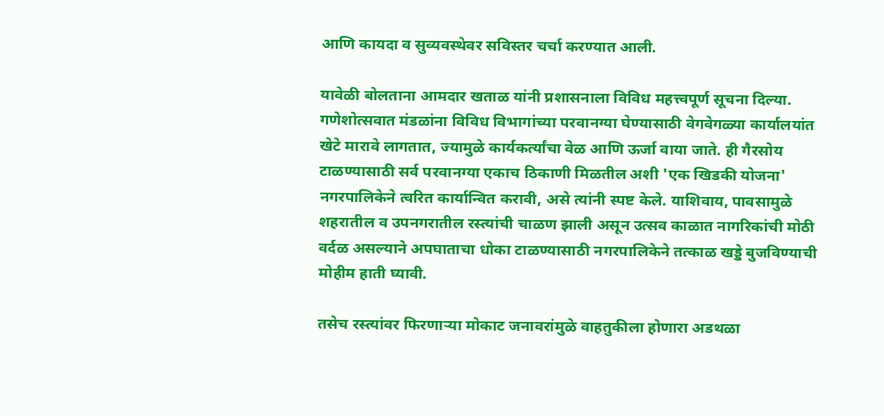आणि कायदा व सुव्यवस्थेवर सविस्तर चर्चा करण्यात आली.

यावेळी बोलताना आमदार खताळ यांनी प्रशासनाला विविध महत्त्वपूर्ण सूचना दिल्या. गणेशोत्सवात मंडळांना विविध विभागांच्या परवानग्या घेण्यासाठी वेगवेगळ्या कार्यालयांत खेटे मारावे लागतात, ज्यामुळे कार्यकर्त्यांचा वेळ आणि ऊर्जा वाया जाते. ही गैरसोय टाळण्यासाठी सर्व परवानग्या एकाच ठिकाणी मिळतील अशी 'एक खिडकी योजना' नगरपालिकेने त्वरित कार्यान्वित करावी, असे त्यांनी स्पष्ट केले. याशिवाय, पावसामुळे शहरातील व उपनगरातील रस्त्यांची चाळण झाली असून उत्सव काळात नागरिकांची मोठी वर्दळ असल्याने अपघाताचा धोका टाळण्यासाठी नगरपालिकेने तत्काळ खड्डे बुजविण्याची मोहीम हाती घ्यावी.

तसेच रस्त्यांवर फिरणाऱ्या मोकाट जनावरांमुळे वाहतुकीला होणारा अडथळा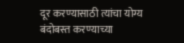दूर करण्यासाठी त्यांचा योग्य बंदोबस्त करण्याच्या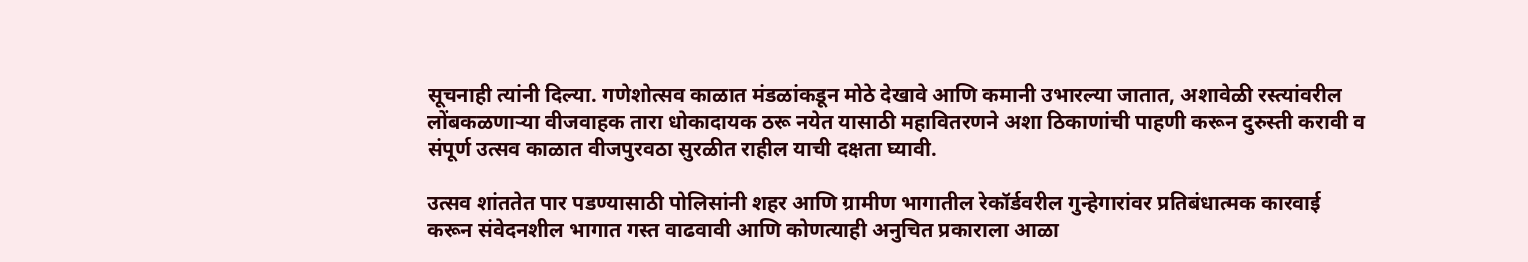सूचनाही त्यांनी दिल्या. गणेशोत्सव काळात मंडळांकडून मोठे देखावे आणि कमानी उभारल्या जातात, अशावेळी रस्त्यांवरील लोंबकळणाऱ्या वीजवाहक तारा धोकादायक ठरू नयेत यासाठी महावितरणने अशा ठिकाणांची पाहणी करून दुरुस्ती करावी व संपूर्ण उत्सव काळात वीजपुरवठा सुरळीत राहील याची दक्षता घ्यावी.

उत्सव शांततेत पार पडण्यासाठी पोलिसांनी शहर आणि ग्रामीण भागातील रेकॉर्डवरील गुन्हेगारांवर प्रतिबंधात्मक कारवाई करून संवेदनशील भागात गस्त वाढवावी आणि कोणत्याही अनुचित प्रकाराला आळा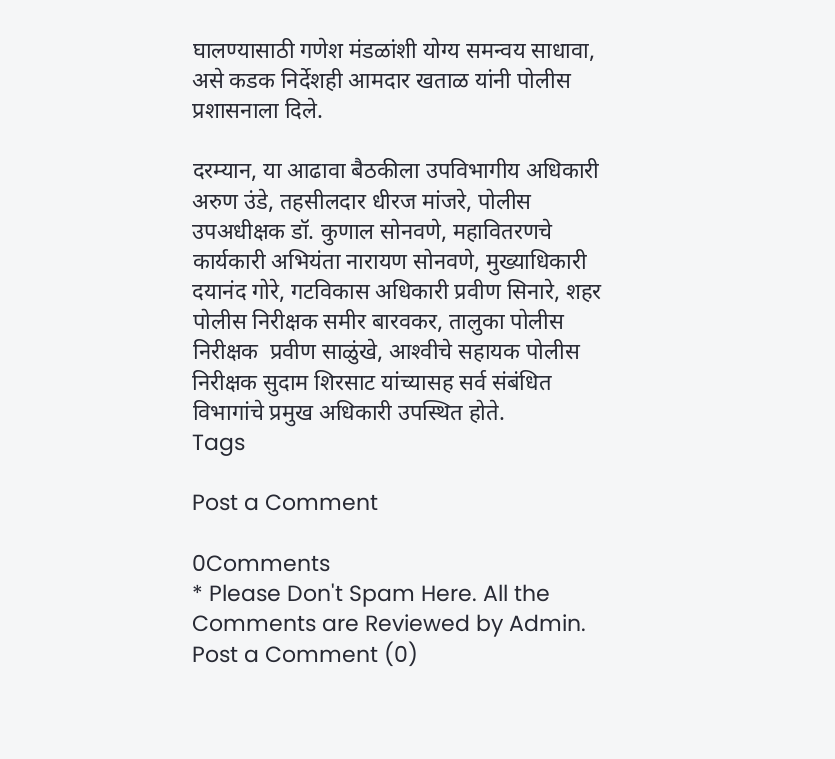घालण्यासाठी गणेश मंडळांशी योग्य समन्वय साधावा, असे कडक निर्देशही आमदार खताळ यांनी पोलीस प्रशासनाला दिले.

दरम्यान, या आढावा बैठकीला उपविभागीय अधिकारी अरुण उंडे, तहसीलदार धीरज मांजरे, पोलीस उपअधीक्षक डॉ. कुणाल सोनवणे, महावितरणचे कार्यकारी अभियंता नारायण सोनवणे, मुख्याधिकारी दयानंद गोरे, गटविकास अधिकारी प्रवीण सिनारे, शहर पोलीस निरीक्षक समीर बारवकर, तालुका पोलीस निरीक्षक  प्रवीण साळुंखे, आश्‍वीचे सहायक पोलीस निरीक्षक सुदाम शिरसाट यांच्यासह सर्व संबंधित विभागांचे प्रमुख अधिकारी उपस्थित होते.
Tags

Post a Comment

0Comments
* Please Don't Spam Here. All the Comments are Reviewed by Admin.
Post a Comment (0)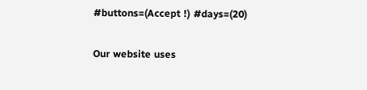#buttons=(Accept !) #days=(20)

Our website uses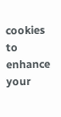cookies to enhance your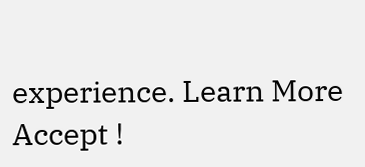experience. Learn More
Accept !